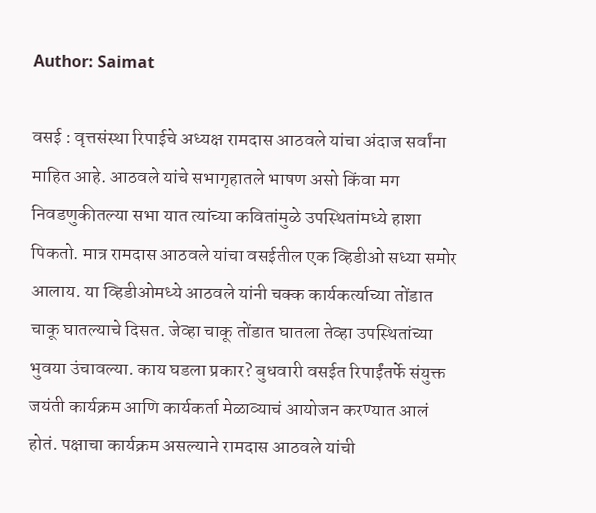Author: Saimat

वसई : वृत्तसंस्था रिपाईचे अध्यक्ष रामदास आठवले यांचा अंदाज सर्वांना माहित आहे. आठवले यांचे सभागृहातले भाषण असो किंवा मग निवडणुकीतल्या सभा यात त्यांच्या कवितांमुळे उपस्थितांमध्ये हाशा पिकतो. मात्र रामदास आठवले यांचा वसईतील एक व्हिडीओ सध्या समोर आलाय. या व्हिडीओमध्ये आठवले यांनी चक्क कार्यकर्त्याच्या तोंडात चाकू घातल्याचे दिसत. जेव्हा चाकू तोंडात घातला तेव्हा उपस्थितांच्या भुवया उंचावल्या. काय घडला प्रकार? बुधवारी वसईत रिपाईंतर्फे संयुक्त जयंती कार्यक्रम आणि कार्यकर्ता मेळाव्याचं आयोजन करण्यात आलं होतं. पक्षाचा कार्यक्रम असल्याने रामदास आठवले यांची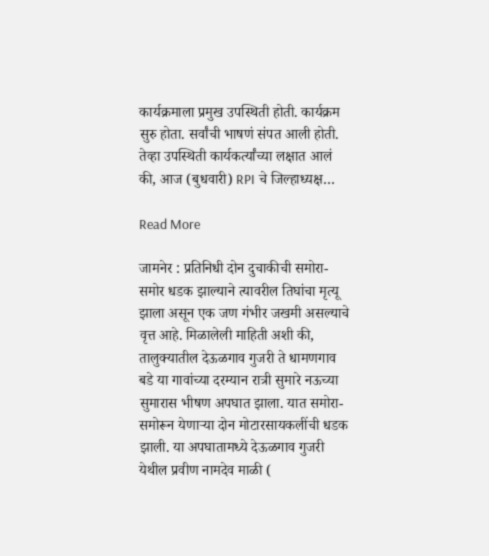कार्यक्रमाला प्रमुख उपस्थिती होती. कार्यक्रम सुरु होता. सर्वांची भाषणं संपत आली होती. तेव्हा उपस्थिती कार्यकर्त्यांच्या लक्षात आलं की, आज (बुधवारी) RPI चे जिल्हाध्यक्ष…

Read More

जामनेर : प्रतिनिधी दोन दुचाकीची समोरा-समोर धडक झाल्याने त्यावरील तिघांचा मृत्यू झाला असून एक जण गंभीर जखमी असल्याचे वृत्त आहे. मिळालेली माहिती अशी की, तालुक्यातील देऊळगाव गुजरी ते धामणगाव बडे या गावांच्या दरम्यान रात्री सुमारे नऊच्या सुमारास भीषण अपघात झाला. यात समोरा-समोरून येणार्‍या दोन मोटारसायकलींची धडक झाली. या अपघातामध्ये देऊळगाव गुजरी येथील प्रवीण नामदेव माळी (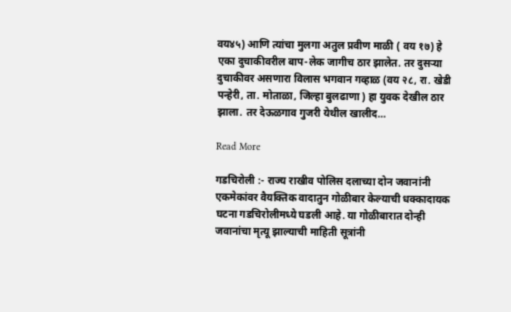वय४५) आणि त्यांचा मुलगा अतुल प्रवीण माळी ( वय १७) हे एका दुचाकीवरील बाप-लेक जागीच ठार झालेत. तर दुसर्‍या दुचाकीवर असणारा विलास भगवान गव्हाळ (वय २८, रा. खेडी पन्हेरी, ता. मोताळा, जिल्हा बुलढाणा ) हा युवक देखील ठार झाला. तर देऊळगाव गुजरी येथील खालीद…

Read More

गडचिरोली :- राज्य राखीव पोलिस दलाच्या दोन जवानांनी एकमेकांवर वैयक्तिक वादातुन गोळीबार केल्याची धक्कादायक घटना गडचिरोलीमध्ये घडली आहे. या गोळीबारात दोन्ही जवानांचा मृत्यू झाल्याची माहिती सूत्रांनी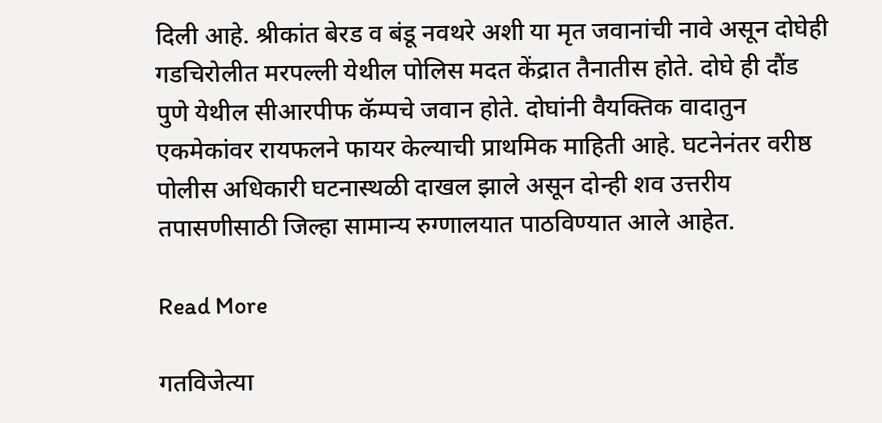दिली आहे. श्रीकांत बेरड व बंडू नवथरे अशी या मृत जवानांची नावे असून दोघेही गडचिरोलीत मरपल्ली येथील पोलिस मदत केंद्रात तैनातीस होते. दोघे ही दौंड पुणे येथील सीआरपीफ कॅम्पचे जवान होते. दोघांनी वैयक्तिक वादातुन एकमेकांवर रायफलने फायर केल्याची प्राथमिक माहिती आहे. घटनेनंतर वरीष्ठ पोलीस अधिकारी घटनास्थळी दाखल झाले असून दोन्ही शव उत्तरीय तपासणीसाठी जिल्हा सामान्य रुग्णालयात पाठविण्यात आले आहेत.

Read More

गतविजेत्या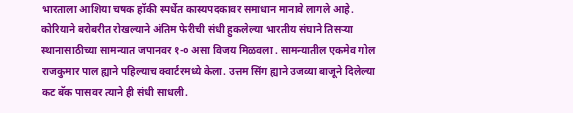भारताला आशिया चषक हॉकी स्पर्धेत कास्यपदकावर समाधान मानावे लागले आहे. कोरियाने बरोबरीत रोखल्याने अंतिम फेरीची संधी हुकलेल्या भारतीय संघाने तिसऱ्या स्थानासाठीच्या सामन्यात जपानवर १-० असा विजय मिळवला . सामन्यातील एकमेव गोल राजकुमार पाल ह्याने पहिल्याच क्वार्टरमध्ये केला. उत्तम सिंग ह्याने उजव्या बाजूने दिलेल्या कट बॅक पासवर त्याने ही संधी साधली.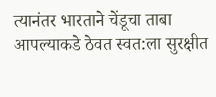त्यानंतर भारताने चेंडूचा ताबा आपल्याकडे ठेवत स्वत:ला सुरक्षीत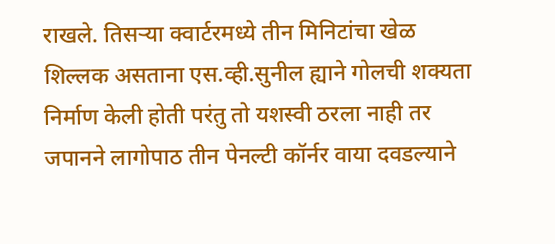राखले. तिसऱ्या क्वार्टरमध्ये तीन मिनिटांचा खेळ शिल्लक असताना एस.व्ही.सुनील ह्याने गोलची शक्यता निर्माण केली होती परंतु तो यशस्वी ठरला नाही तर जपानने लागोपाठ तीन पेनल्टी कॉर्नर वाया दवडल्याने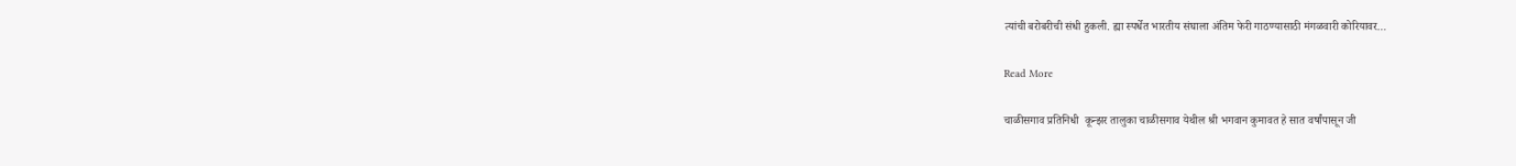त्यांची बरोबरीची संधी हुकली. ह्या स्पर्धेत भारतीय संघाला अंतिम फेरी गाठण्यासाठी मंगळवारी कोरियावर…

Read More

चाळीसगाव प्रतिनिधी  कून्झर तालुका चाळीसगाव येथील श्री भगवान कुमावत हे सात वर्षांपासून जी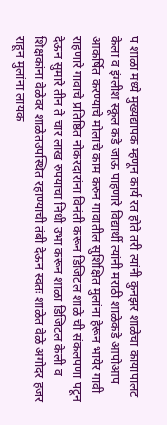प शाळा मध्ये मुख्यद्यापक म्हणून कार्य रत होते तरी त्यांनी कुनझर शाळेचा कायापालट केला व इंग्लीश स्कूल कडे जाऊ पाहणारे विद्यार्थी त्यांनी मराठी शाळेकडे आपोआप आकर्षित करण्याचे मोलाचे काम करुन गावातील सुशिक्षित मुलांना हेरून भायेर गावी राहणारे गावाचे प्रतिष्ठित नोकरदारांना विनंती करून डिजिटल शाळे ची संकलपणा पटून देऊन सुमारे तीन ते चार लाख रुपयाचा निधी उभा करून शाळा डिजिटल केली व शिक्षकांना वेळेवर शाळेतउपस्थित रहाण्याची तंबी देऊन स्वतः शाळेत वेळे अगोदर हजर राहून मुलांना लायक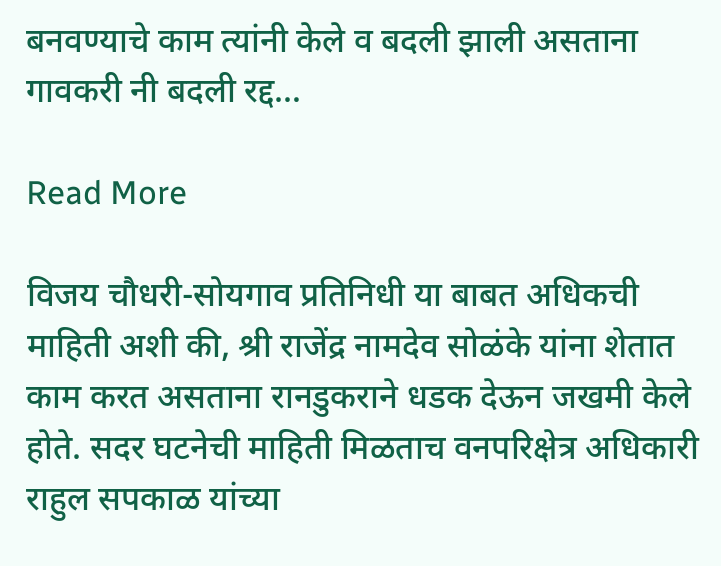बनवण्याचे काम त्यांनी केले व बदली झाली असताना गावकरी नी बदली रद्द…

Read More

विजय चौधरी-सोयगाव प्रतिनिधी या बाबत अधिकची माहिती अशी की, श्री राजेंद्र नामदेव सोळंके यांना शेतात काम करत असताना रानडुकराने धडक देऊन जखमी केले होते. सदर घटनेची माहिती मिळताच वनपरिक्षेत्र अधिकारी राहुल सपकाळ यांच्या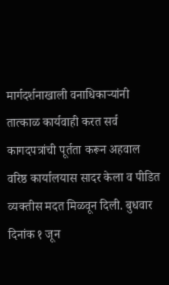मार्गदर्शनाखाली वनाधिकाऱ्यांनी तात्काळ कार्यवाही करत सर्व कागदपत्रांची पूर्तता करून अहवाल वरिष्ठ कार्यालयास सादर केला व पीडित व्यक्तीस मदत मिळवून दिली. बुधवार दिनांक १ जून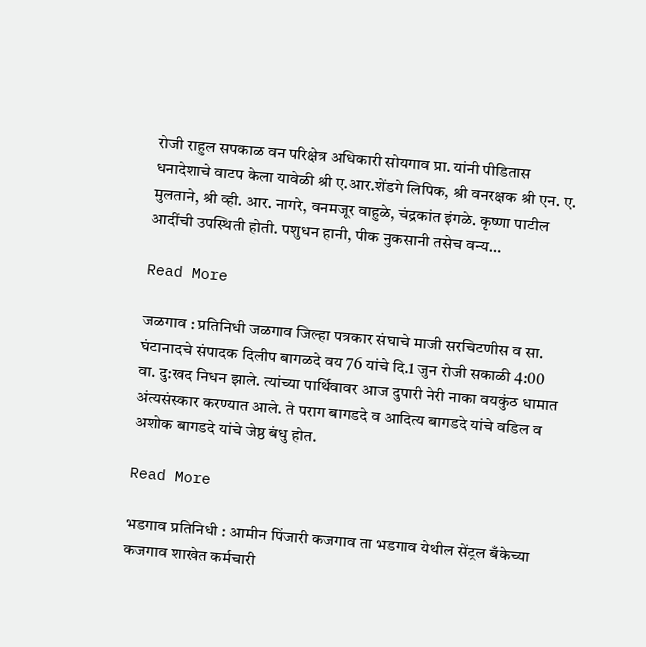रोजी राहुल सपकाळ वन परिक्षेत्र अधिकारी सोयगाव प्रा. यांनी पीडितास धनादेशाचे वाटप केला यावेळी श्री ए.आर.शेंडगे लिपिक, श्री वनरक्षक श्री एन. ए. मुलताने, श्री व्ही. आर. नागरे, वनमजूर वाहुळे, चंद्रकांत इंगळे. कृष्णा पाटील आदींची उपस्थिती होती. पशुधन हानी, पीक नुकसानी तसेच वन्य…

Read More

जळगाव : प्रतिनिधी जळगाव जिल्हा पत्रकार संघाचे माजी सरचिटणीस व सा. घंटानादचे संपादक दिलीप बागळदे वय 76 यांचे दि.1 जुन रोजी सकाळी 4:00 वा. दु:खद निधन झाले. त्यांच्या पार्थिवावर आज दुपारी नेरी नाका वयकुंठ धामात अंत्यसंस्कार करण्यात आले. ते पराग बागडदे व आदित्य बागडदे यांचे वडिल व अशोक बागडदे यांचे जेष्ठ बंधु होत.

Read More

भडगाव प्रतिनिधी : आमीन पिंजारी कजगाव ता भडगाव येथील सेंट्रल बँकेच्या कजगाव शाखेत कर्मचारी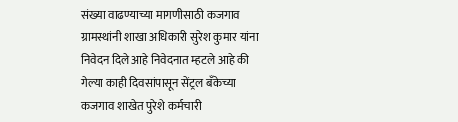संख्या वाढण्याच्या मागणीसाठी कजगाव ग्रामस्थांनी शाखा अधिकारी सुरेश कुमार यांना निवेदन दिले आहे निवेदनात म्हटले आहे की गेल्या काही दिवसांपासून सेंट्रल बँकेच्या कजगाव शाखेत पुरेशे कर्मचारी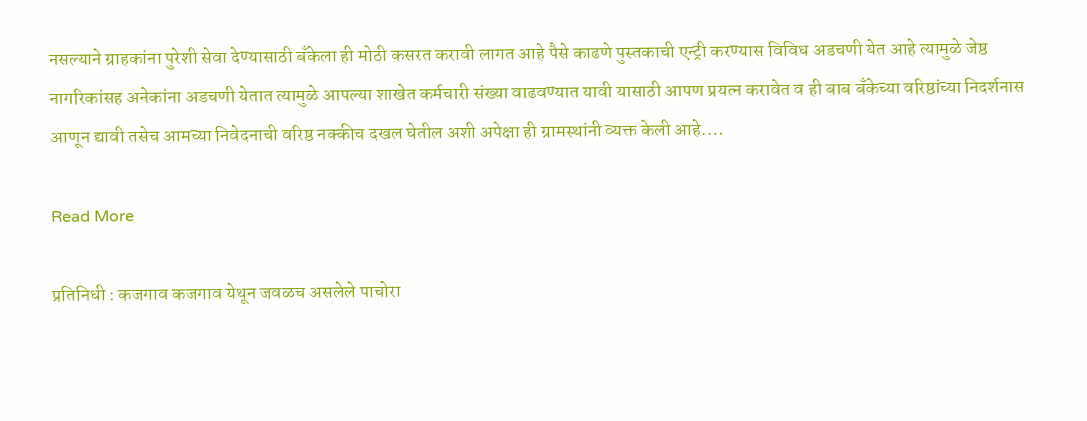नसल्याने ग्राहकांना पुरेशी सेवा देण्यासाठी बँकेला ही मोठी कसरत करावी लागत आहे पैसे काढणे पुस्तकाची एन्ट्री करण्यास विविध अडचणी येत आहे त्यामुळे जेष्ठ नागरिकांसह अनेकांना अडचणी येतात त्यामुळे आपल्या शाखेत कर्मचारी संख्या वाढवण्यात यावी यासाठी आपण प्रयत्न करावेत व ही बाब बँकेच्या वरिष्ठांच्या निदर्शनास आणून द्यावी तसेच आमच्या निवेदनाची वरिष्ठ नक्कीच दखल घेतील अशी अपेक्षा ही ग्रामस्थांनी व्यक्त केली आहे.…

Read More

प्रतिनिधी : कजगाव कजगाव येथून जवळच असलेले पाचोरा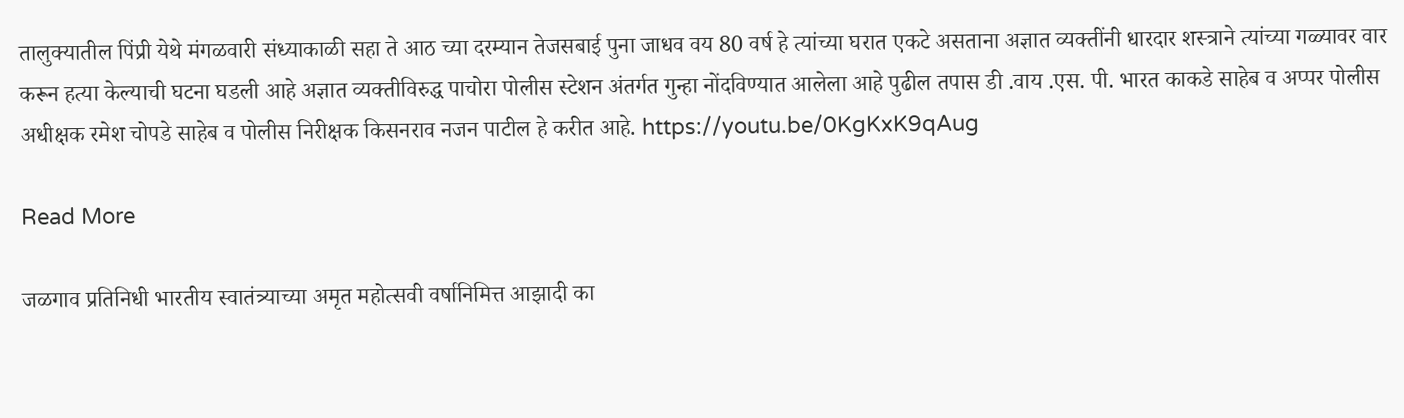तालुक्यातील पिंप्री येथे मंगळवारी संध्याकाळी सहा ते आठ च्या दरम्यान तेजसबाई पुना जाधव वय 80 वर्ष हे त्यांच्या घरात एकटे असताना अज्ञात व्यक्तींनी धारदार शस्त्राने त्यांच्या गळ्यावर वार करून हत्या केल्याची घटना घडली आहे अज्ञात व्यक्तीविरुद्ध पाचोरा पोलीस स्टेशन अंतर्गत गुन्हा नोंदविण्यात आलेला आहे पुढील तपास डी .वाय .एस. पी. भारत काकडे साहेब व अप्पर पोलीस अधीक्षक रमेश चोपडे साहेब व पोलीस निरीक्षक किसनराव नजन पाटील हे करीत आहे. https://youtu.be/0KgKxK9qAug

Read More

जळगाव प्रतिनिधी भारतीय स्वातंत्र्याच्या अमृत महोत्सवी वर्षानिमित्त आझादी का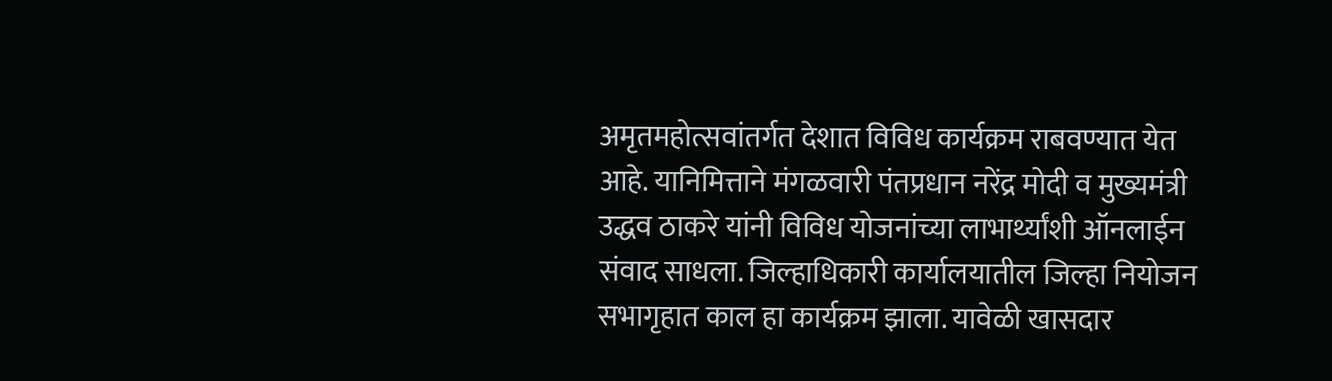अमृतमहोत्सवांतर्गत देशात विविध कार्यक्रम राबवण्यात येत आहे. यानिमित्ताने मंगळवारी पंतप्रधान नरेंद्र मोदी व मुख्यमंत्री उद्धव ठाकरे यांनी विविध योजनांच्या लाभार्थ्यांशी ऑनलाईन संवाद साधला. जिल्हाधिकारी कार्यालयातील जिल्हा नियोजन सभागृहात काल हा कार्यक्रम झाला. यावेळी खासदार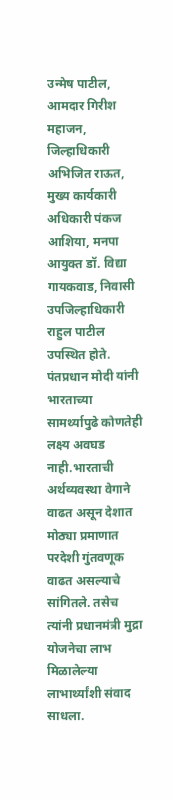उन्मेष पाटील, आमदार गिरीश महाजन, जिल्हाधिकारी अभिजित राऊत, मुख्य कार्यकारी अधिकारी पंकज आशिया, मनपा आयुक्त डॉ. विद्या गायकवाड, निवासी उपजिल्हाधिकारी राहुल पाटील उपस्थित होते. पंतप्रधान मोदी यांनी भारताच्या सामर्थ्यापुढे कोणतेही लक्ष्य अवघड नाही.भारताची अर्थव्यवस्था वेगाने वाढत असून देशात मोठ्या प्रमाणात परदेशी गुंतवणूक वाढत असल्याचे सांगितले. तसेच त्यांनी प्रधानमंत्री मुद्रा योजनेचा लाभ मिळालेल्या लाभार्थ्यांशी संवाद साधला.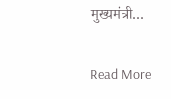मुख्यमंत्री…

Read More